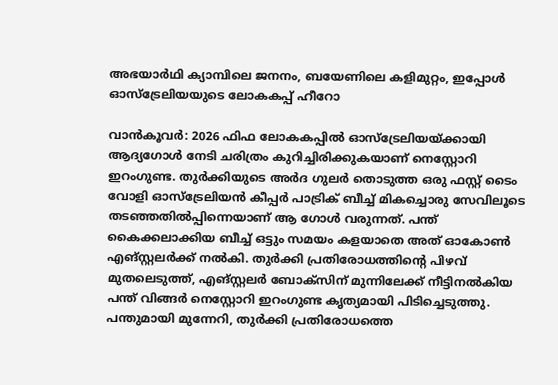അഭയാര്‍ഥി ക്യാമ്പിലെ ജനനം, ബയേണിലെ കളിമുറ്റം, ഇപ്പോള്‍ ഓസ്‌ട്രേലിയയുടെ ലോകകപ്പ് ഹീറോ

വാന്‍കൂവര്‍: 2026 ഫിഫ ലോകകപ്പില്‍ ഓസ്ട്രേലിയയ്ക്കായി ആദ്യഗോള്‍ നേടി ചരിത്രം കുറിച്ചിരിക്കുകയാണ് നെസ്റ്റോറി ഇറംഗുണ്ട. തുര്‍ക്കിയുടെ അര്‍ദ ഗുലര്‍ തൊടുത്ത ഒരു ഫസ്റ്റ് ടൈം വോളി ഓസ്‌ട്രേലിയന്‍ കീപ്പര്‍ പാട്രിക് ബീച്ച് മികച്ചൊരു സേവിലൂടെ തടഞ്ഞതില്‍പ്പിന്നെയാണ് ആ ഗോള്‍ വരുന്നത്. പന്ത് കൈക്കലാക്കിയ ബീച്ച് ഒട്ടും സമയം കളയാതെ അത് ഓകോണ്‍ എങ്സ്റ്റലര്‍ക്ക് നല്‍കി. തുര്‍ക്കി പ്രതിരോധത്തിന്റെ പിഴവ് മുതലെടുത്ത്, എങ്സ്റ്റലര്‍ ബോക്‌സിന് മുന്നിലേക്ക് നീട്ടിനല്‍കിയ പന്ത് വിങ്ങര്‍ നെസ്റ്റോറി ഇറംഗുണ്ട കൃത്യമായി പിടിച്ചെടുത്തു. പന്തുമായി മുന്നേറി, തുര്‍ക്കി പ്രതിരോധത്തെ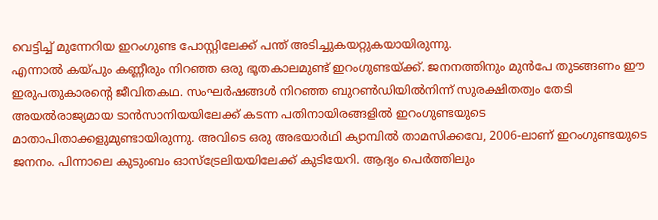വെട്ടിച്ച് മുന്നേറിയ ഇറംഗുണ്ട പോസ്റ്റിലേക്ക് പന്ത് അടിച്ചുകയറ്റുകയായിരുന്നു.
എന്നാല്‍ കയ്പും കണ്ണീരും നിറഞ്ഞ ഒരു ഭൂതകാലമുണ്ട് ഇറംഗുണ്ടയ്ക്ക്. ജനനത്തിനും മുന്‍പേ തുടങ്ങണം ഈ ഇരുപതുകാരന്റെ ജീവിതകഥ. സംഘര്‍ഷങ്ങള്‍ നിറഞ്ഞ ബുറണ്‍ഡിയില്‍നിന്ന് സുരക്ഷിതത്വം തേടി അയല്‍രാജ്യമായ ടാന്‍സാനിയയിലേക്ക് കടന്ന പതിനായിരങ്ങളില്‍ ഇറംഗുണ്ടയുടെ മാതാപിതാക്കളുമുണ്ടായിരുന്നു. അവിടെ ഒരു അഭയാര്‍ഥി ക്യാമ്പില്‍ താമസിക്കവേ, 2006-ലാണ് ഇറംഗുണ്ടയുടെ ജനനം. പിന്നാലെ കുടുംബം ഓസ്ട്രേലിയയിലേക്ക് കുടിയേറി. ആദ്യം പെര്‍ത്തിലും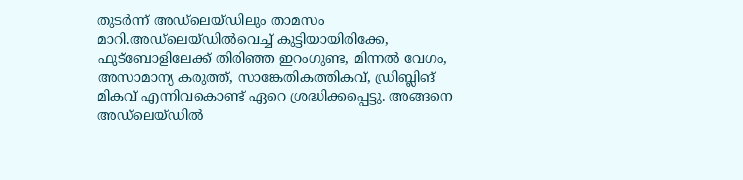തുടര്‍ന്ന് അഡ്ലെയ്ഡിലും താമസം മാറി.അഡ്ലെയ്ഡില്‍വെച്ച് കുട്ടിയായിരിക്കേ, ഫുട്ബോളിലേക്ക് തിരിഞ്ഞ ഇറംഗുണ്ട, മിന്നല്‍ വേഗം, അസാമാന്യ കരുത്ത്, സാങ്കേതികത്തികവ്, ഡ്രിബ്ലിങ് മികവ് എന്നിവകൊണ്ട് ഏറെ ശ്രദ്ധിക്കപ്പെട്ടു. അങ്ങനെ അഡ്ലെയ്ഡില്‍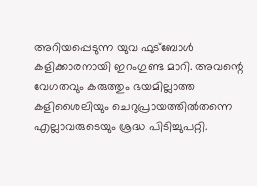അറിയപ്പെടുന്ന യുവ ഫുട്ബോള്‍ കളിക്കാരനായി ഇറംഗുണ്ട മാറി. അവന്റെ വേഗതവും കരുത്തും ഭയമില്ലാത്ത കളിശൈലിയും ചെറുപ്രായത്തില്‍തന്നെ എല്ലാവരുടെയും ശ്രദ്ധ പിടിച്ചുപറ്റി.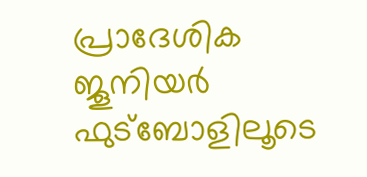പ്രാദേശിക ജൂനിയര്‍ ഫുട്ബോളിലൂടെ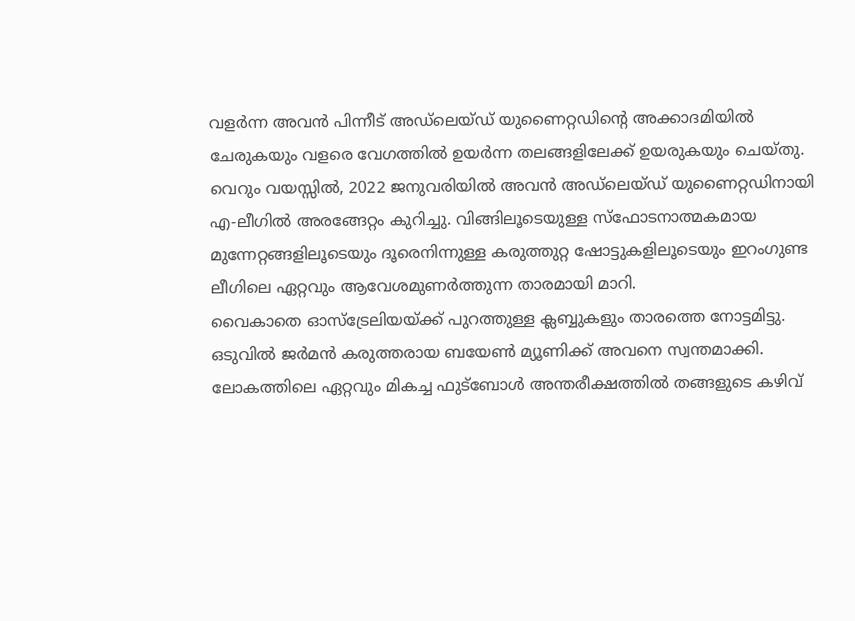വളര്‍ന്ന അവന്‍ പിന്നീട് അഡ്‌ലെയ്ഡ് യുണൈറ്റഡിന്റെ അക്കാദമിയില്‍ ചേരുകയും വളരെ വേഗത്തില്‍ ഉയര്‍ന്ന തലങ്ങളിലേക്ക് ഉയരുകയും ചെയ്തു. വെറും വയസ്സില്‍, 2022 ജനുവരിയില്‍ അവന്‍ അഡ്ലെയ്ഡ് യുണൈറ്റഡിനായി എ-ലീഗില്‍ അരങ്ങേറ്റം കുറിച്ചു. വിങ്ങിലൂടെയുള്ള സ്ഫോടനാത്മകമായ മുന്നേറ്റങ്ങളിലൂടെയും ദൂരെനിന്നുള്ള കരുത്തുറ്റ ഷോട്ടുകളിലൂടെയും ഇറംഗുണ്ട ലീഗിലെ ഏറ്റവും ആവേശമുണര്‍ത്തുന്ന താരമായി മാറി.
വൈകാതെ ഓസ്ട്രേലിയയ്ക്ക് പുറത്തുള്ള ക്ലബ്ബുകളും താരത്തെ നോട്ടമിട്ടു. ഒടുവില്‍ ജര്‍മന്‍ കരുത്തരായ ബയേണ്‍ മ്യൂണിക്ക് അവനെ സ്വന്തമാക്കി. ലോകത്തിലെ ഏറ്റവും മികച്ച ഫുട്ബോള്‍ അന്തരീക്ഷത്തില്‍ തങ്ങളുടെ കഴിവ്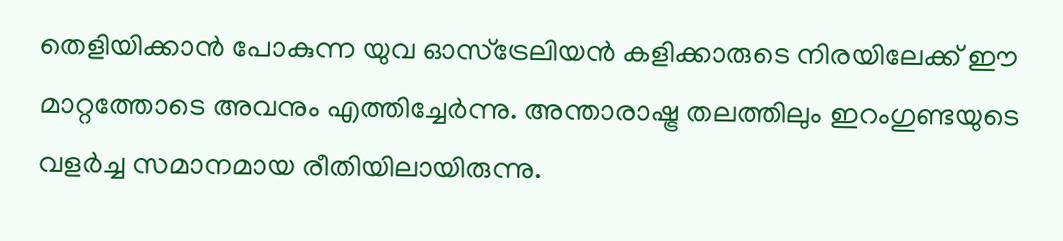തെളിയിക്കാന്‍ പോകുന്ന യുവ ഓസ്‌ട്രേലിയന്‍ കളിക്കാരുടെ നിരയിലേക്ക് ഈ മാറ്റത്തോടെ അവനും എത്തിച്ചേര്‍ന്നു. അന്താരാഷ്ട്ര തലത്തിലും ഇറംഗുണ്ടയുടെ വളര്‍ച്ച സമാനമായ രീതിയിലായിരുന്നു.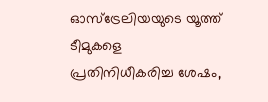ഓസ്‌ട്രേലിയയുടെ യൂത്ത് ടീമുകളെ പ്രതിനിധീകരിച്ച ശേഷം,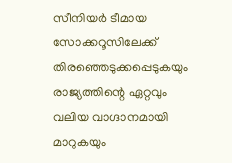സീനിയര്‍ ടീമായ സോക്കറൂസിലേക്ക് തിരഞ്ഞെടുക്കപ്പെടുകയും രാജ്യത്തിന്റെ ഏറ്റവും വലിയ വാഗ്ദാനമായി മാറുകയും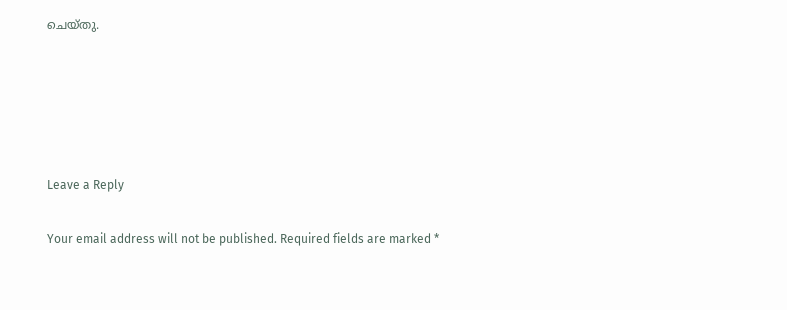ചെയ്തു.





Leave a Reply

Your email address will not be published. Required fields are marked *